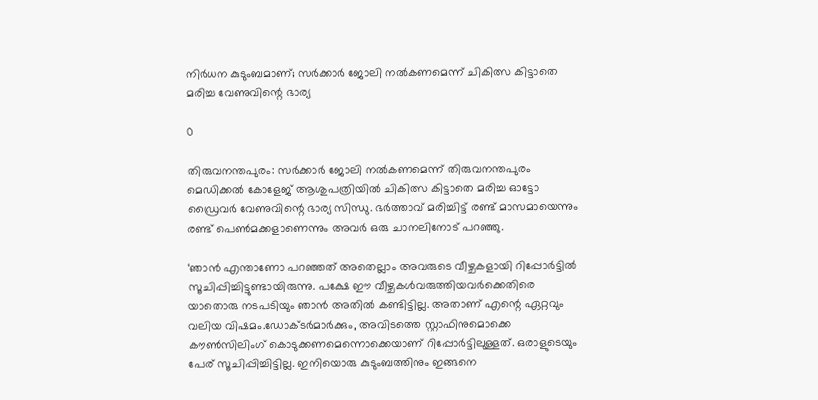നിർധന കുടുംബമാണ്; സർക്കാർ ജോലി നൽകണമെന്ന് ചികിത്സ കിട്ടാതെ മരിച്ച വേണുവിന്റെ ഭാര്യ

0

തിരുവനന്തപുരം: സർക്കാർ ജോലി നൽകണമെന്ന് തിരുവനന്തപുരം മെഡിക്കൽ കോളേജ് ആശുപത്രിയിൽ ചികിത്സ കിട്ടാതെ മരിച്ച ഓട്ടോ ഡ്രൈവർ വേണുവിന്റെ ഭാര്യ സിന്ധു. ഭർത്താവ് മരിച്ചിട്ട് രണ്ട് മാസമായെന്നും രണ്ട് പെൺമക്കളാണെന്നും അവർ ഒരു ചാനലിനോട് പറഞ്ഞു.

‘ഞാൻ എന്താണോ പറഞ്ഞത് അതെല്ലാം അവരുടെ വീഴ്ചകളായി റിപ്പോർട്ടിൽ സൂചിപ്പിച്ചിട്ടുണ്ടായിരുന്നു. പക്ഷേ ഈ വീഴ്ചകൾവരുത്തിയവർക്കെതിരെ യാതൊരു നടപടിയും ഞാൻ അതിൽ കണ്ടിട്ടില്ല. അതാണ് എന്റെ ഏറ്റവും വലിയ വിഷമം.ഡോക്ടർമാർക്കും, അവിടത്തെ സ്റ്റാഫിനുമൊക്കെ കൗൺസിലിംഗ് കൊടുക്കണമെന്നൊക്കെയാണ് റിപ്പോർട്ടിലുള്ളത്. ഒരാളുടെയും പേര് സൂചിപ്പിച്ചിട്ടില്ല. ഇനിയൊരു കുടുംബത്തിനും ഇങ്ങനെ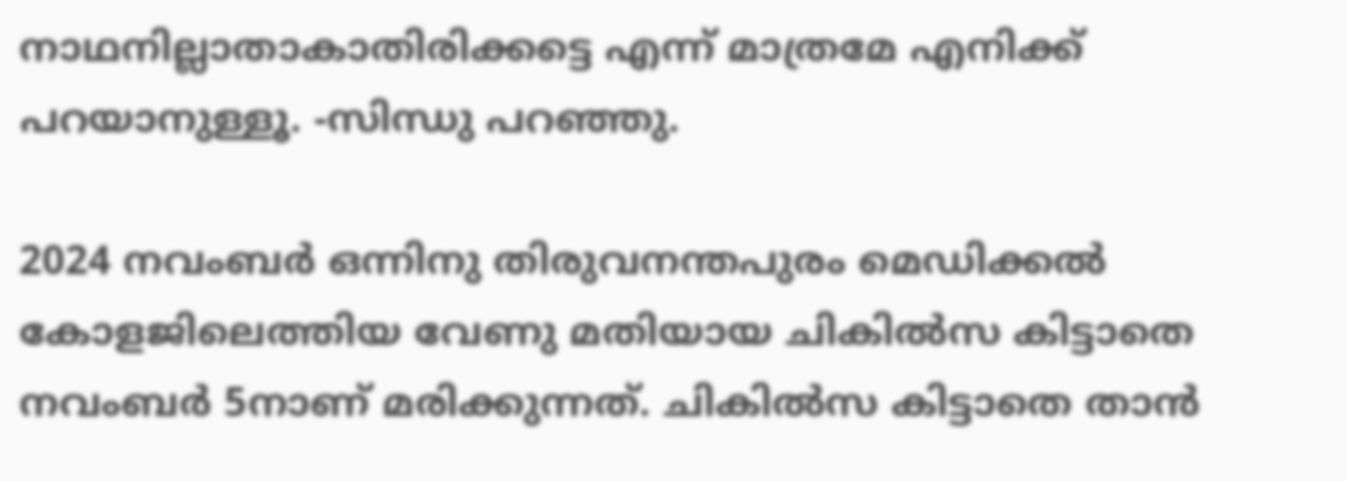നാഥനില്ലാതാകാതിരിക്കട്ടെ എന്ന് മാത്രമേ എനിക്ക് പറയാനുള്ളൂ. -സിന്ധു പറഞ്ഞു.

2024 നവംബര്‍ ഒന്നിനു തിരുവനന്തപുരം മെഡിക്കല്‍ കോളജിലെത്തിയ വേണു മതിയായ ചികില്‍സ കിട്ടാതെ നവംബര്‍ 5നാണ് മരിക്കുന്നത്. ചികില്‍സ കിട്ടാതെ താന്‍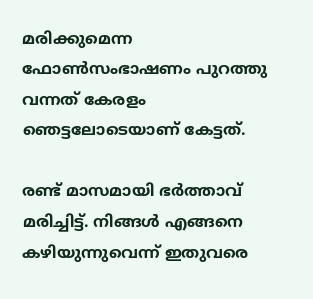മരിക്കുമെന്ന ഫോണ്‍സംഭാഷണം പുറത്തു വന്നത് കേരളം ഞെട്ടലോടെയാണ് കേട്ടത്.

രണ്ട് മാസമായി ഭർത്താവ് മരിച്ചിട്ട്. നിങ്ങൾ എങ്ങനെ കഴിയുന്നുവെന്ന് ഇതുവരെ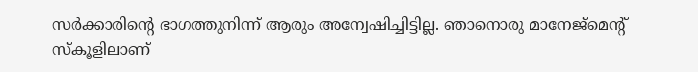സർക്കാരിന്റെ ഭാഗത്തുനിന്ന് ആരും അന്വേഷിച്ചിട്ടില്ല. ഞാനൊരു മാനേജ്‌മെന്റ് സ്‌കൂളിലാണ്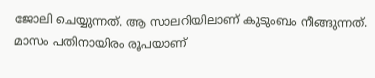ജോലി ചെയ്യുന്നത്. ആ സാലറിയിലാണ് കുടുംബം നീങ്ങുന്നത്. മാസം പതിനായിരം രൂപയാണ്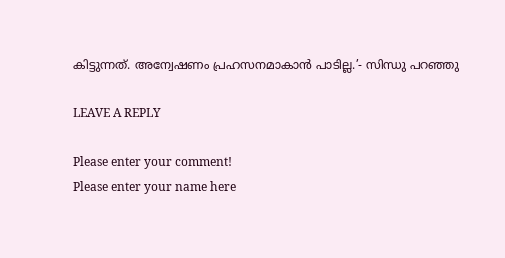കിട്ടുന്നത്. അന്വേഷണം പ്രഹസനമാകാൻ പാടില്ല.’- സിന്ധു പറഞ്ഞു

LEAVE A REPLY

Please enter your comment!
Please enter your name here